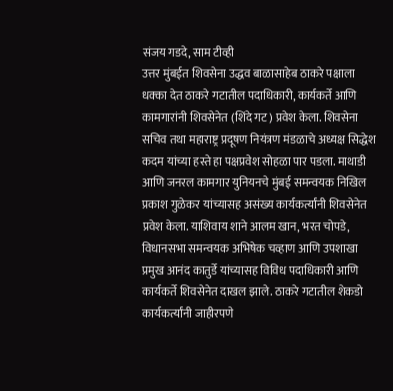संजय गडदे, साम टीव्ही
उत्तर मुंबईत शिवसेना उद्धव बाळासाहेब ठाकरे पक्षाला धक्का देत ठाकरे गटातील पदाधिकारी, कार्यकर्ते आणि कामगारांनी शिवसेनेत (शिंदे गट) प्रवेश केला. शिवसेना सचिव तथा महाराष्ट्र प्रदूषण नियंत्रण मंडळाचे अध्यक्ष सिद्धेश कदम यांच्या हस्ते हा पक्षप्रवेश सोहळा पार पडला. माथाडी आणि जनरल कामगार युनियनचे मुंबई समन्वयक निखिल प्रकाश गुळेकर यांच्यासह असंख्य कार्यकर्त्यांनी शिवसेनेत प्रवेश केला. याशिवाय शाने आलम खान, भरत चोपडे, विधानसभा समन्वयक अभिषेक चव्हाण आणि उपशाखा प्रमुख आनंद कातुर्डे यांच्यासह विविध पदाधिकारी आणि कार्यकर्ते शिवसेनेत दाखल झाले. ठाकरे गटातील शेकडो कार्यकर्त्यांनी जाहीरपणे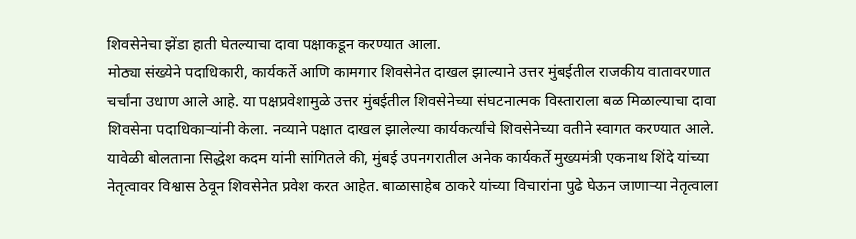शिवसेनेचा झेंडा हाती घेतल्याचा दावा पक्षाकडून करण्यात आला.
मोठ्या संख्येने पदाधिकारी, कार्यकर्ते आणि कामगार शिवसेनेत दाखल झाल्याने उत्तर मुंबईतील राजकीय वातावरणात चर्चांना उधाण आले आहे. या पक्षप्रवेशामुळे उत्तर मुंबईतील शिवसेनेच्या संघटनात्मक विस्ताराला बळ मिळाल्याचा दावा शिवसेना पदाधिकाऱ्यांनी केला. नव्याने पक्षात दाखल झालेल्या कार्यकर्त्यांचे शिवसेनेच्या वतीने स्वागत करण्यात आले.
यावेळी बोलताना सिद्धेश कदम यांनी सांगितले की, मुंबई उपनगरातील अनेक कार्यकर्ते मुख्यमंत्री एकनाथ शिंदे यांच्या नेतृत्वावर विश्वास ठेवून शिवसेनेत प्रवेश करत आहेत. बाळासाहेब ठाकरे यांच्या विचारांना पुढे घेऊन जाणाऱ्या नेतृत्वाला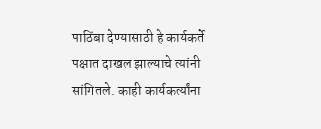पाठिंबा देण्यासाठी हे कार्यकर्ते पक्षात दाखल झाल्याचे त्यांनी सांगितले. काही कार्यकर्त्यांना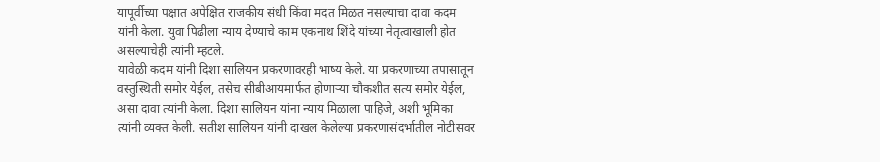यापूर्वीच्या पक्षात अपेक्षित राजकीय संधी किंवा मदत मिळत नसल्याचा दावा कदम यांनी केला. युवा पिढीला न्याय देण्याचे काम एकनाथ शिंदे यांच्या नेतृत्वाखाली होत असल्याचेही त्यांनी म्हटले.
यावेळी कदम यांनी दिशा सालियन प्रकरणावरही भाष्य केले. या प्रकरणाच्या तपासातून वस्तुस्थिती समोर येईल, तसेच सीबीआयमार्फत होणाऱ्या चौकशीत सत्य समोर येईल, असा दावा त्यांनी केला. दिशा सालियन यांना न्याय मिळाला पाहिजे, अशी भूमिका त्यांनी व्यक्त केली. सतीश सालियन यांनी दाखल केलेल्या प्रकरणासंदर्भातील नोटीसवर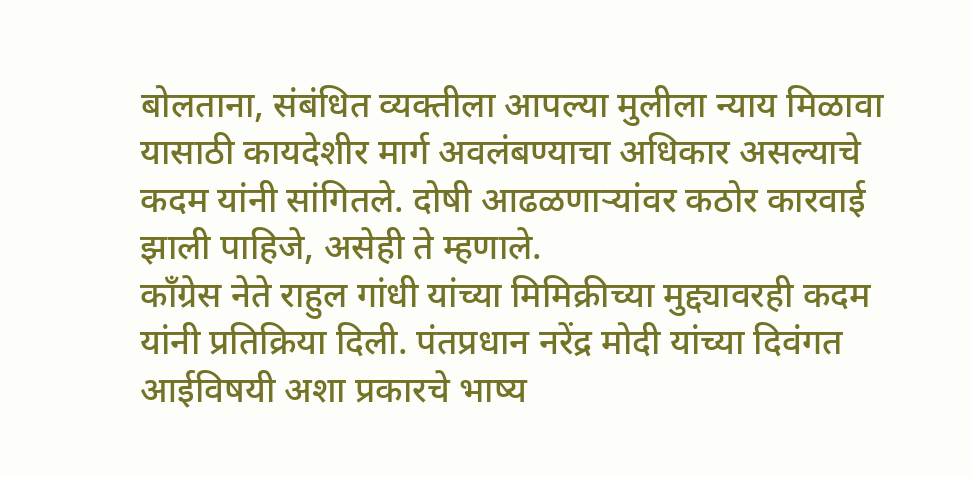बोलताना, संबंधित व्यक्तीला आपल्या मुलीला न्याय मिळावा यासाठी कायदेशीर मार्ग अवलंबण्याचा अधिकार असल्याचे कदम यांनी सांगितले. दोषी आढळणाऱ्यांवर कठोर कारवाई झाली पाहिजे, असेही ते म्हणाले.
काँग्रेस नेते राहुल गांधी यांच्या मिमिक्रीच्या मुद्द्यावरही कदम यांनी प्रतिक्रिया दिली. पंतप्रधान नरेंद्र मोदी यांच्या दिवंगत आईविषयी अशा प्रकारचे भाष्य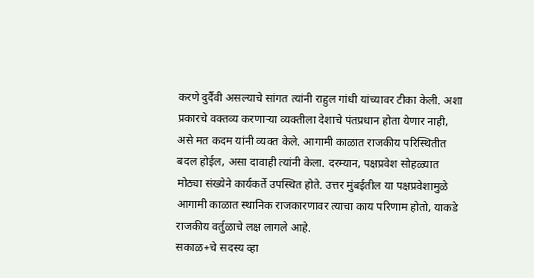करणे दुर्दैवी असल्याचे सांगत त्यांनी राहुल गांधी यांच्यावर टीका केली. अशा प्रकारचे वक्तव्य करणाऱ्या व्यक्तीला देशाचे पंतप्रधान होता येणार नाही, असे मत कदम यांनी व्यक्त केले. आगामी काळात राजकीय परिस्थितीत बदल होईल, असा दावाही त्यांनी केला. दरम्यान, पक्षप्रवेश सोहळ्यात मोठ्या संख्येने कार्यकर्ते उपस्थित होते. उत्तर मुंबईतील या पक्षप्रवेशामुळे आगामी काळात स्थानिक राजकारणावर त्याचा काय परिणाम होतो, याकडे राजकीय वर्तुळाचे लक्ष लागले आहे.
सकाळ+चे सदस्य व्हा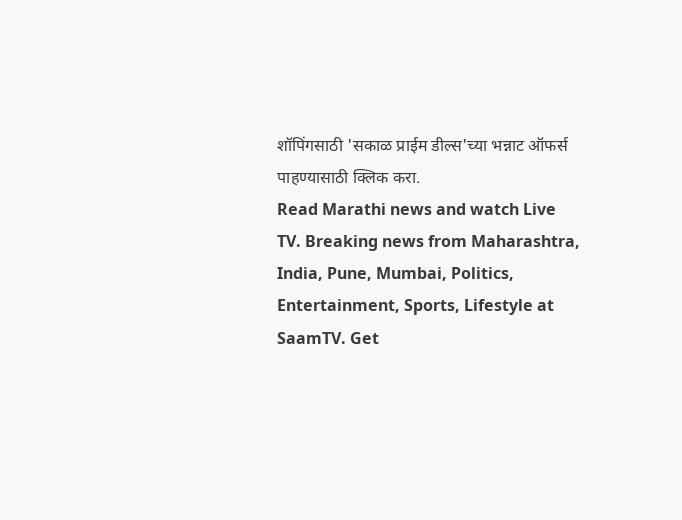शॉपिंगसाठी 'सकाळ प्राईम डील्स'च्या भन्नाट ऑफर्स पाहण्यासाठी क्लिक करा.
Read Marathi news and watch Live TV. Breaking news from Maharashtra, India, Pune, Mumbai, Politics, Entertainment, Sports, Lifestyle at SaamTV. Get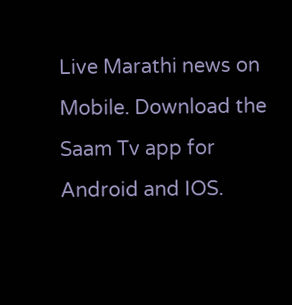Live Marathi news on Mobile. Download the Saam Tv app for Android and IOS.